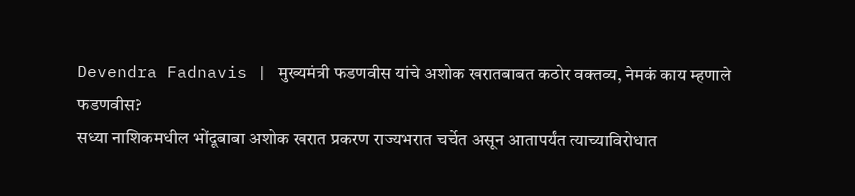Devendra Fadnavis | मुख्यमंत्री फडणवीस यांचे अशोक खरातबाबत कठोर वक्तव्य, नेमकं काय म्हणाले फडणवीस?
सध्या नाशिकमधील भोंदूबाबा अशोक खरात प्रकरण राज्यभरात चर्चेत असून आतापर्यंत त्याच्याविरोधात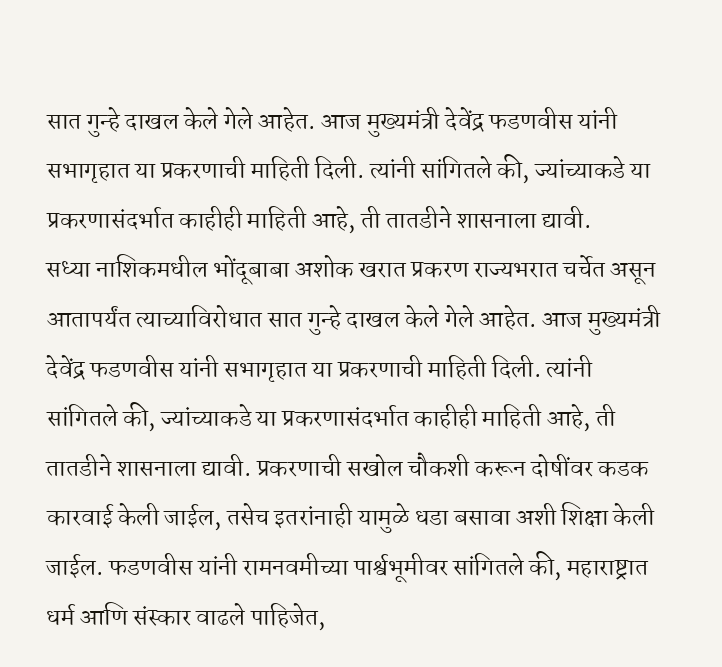सात गुन्हे दाखल केले गेले आहेत. आज मुख्यमंत्री देवेंद्र फडणवीस यांनी सभागृहात या प्रकरणाची माहिती दिली. त्यांनी सांगितले की, ज्यांच्याकडे या प्रकरणासंदर्भात काहीही माहिती आहे, ती तातडीने शासनाला द्यावी.
सध्या नाशिकमधील भोंदूबाबा अशोक खरात प्रकरण राज्यभरात चर्चेत असून आतापर्यंत त्याच्याविरोधात सात गुन्हे दाखल केले गेले आहेत. आज मुख्यमंत्री देवेंद्र फडणवीस यांनी सभागृहात या प्रकरणाची माहिती दिली. त्यांनी सांगितले की, ज्यांच्याकडे या प्रकरणासंदर्भात काहीही माहिती आहे, ती तातडीने शासनाला द्यावी. प्रकरणाची सखोल चौकशी करून दोषींवर कडक कारवाई केली जाईल, तसेच इतरांनाही यामुळे धडा बसावा अशी शिक्षा केली जाईल. फडणवीस यांनी रामनवमीच्या पार्श्वभूमीवर सांगितले की, महाराष्ट्रात धर्म आणि संस्कार वाढले पाहिजेत,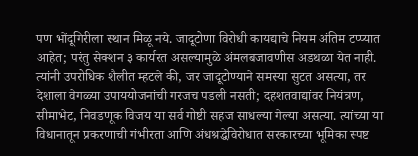पण भोंदूगिरीला स्थान मिळू नये. जादूटोणा विरोधी कायद्याचे नियम अंतिम टप्प्यात आहेत; परंतु सेक्शन ३ कार्यरत असल्यामुळे अंमलबजावणीस अडथळा येत नाही. त्यांनी उपरोधिक शैलीत म्हटले की, जर जादूटोण्याने समस्या सुटत असत्या, तर देशाला वेगळ्या उपाययोजनांची गरजच पडली नसती; दहशतवाद्यांवर नियंत्रण, सीमाभेट, निवडणूक विजय या सर्व गोष्टी सहज साधल्या गेल्या असत्या. त्यांच्या या विधानातून प्रकरणाची गंभीरता आणि अंधश्रद्धेविरोधात सरकारच्या भूमिका स्पष्ट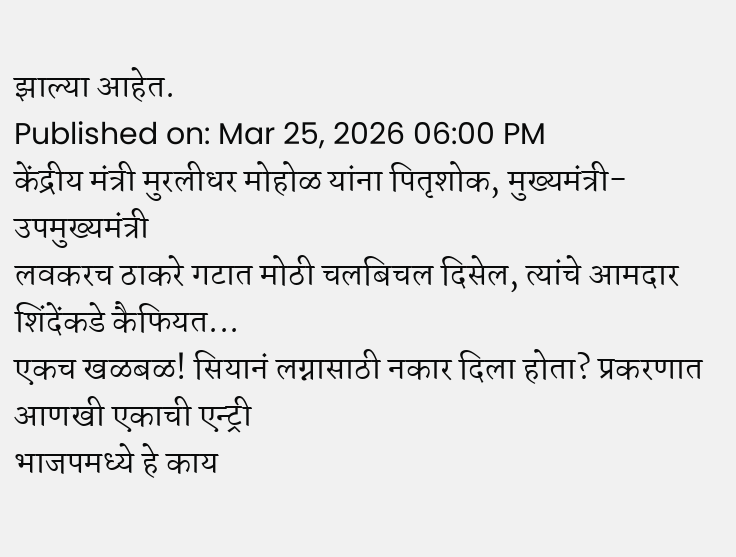झाल्या आहेत.
Published on: Mar 25, 2026 06:00 PM
केंद्रीय मंत्री मुरलीधर मोहोळ यांना पितृशोक, मुख्यमंत्री-उपमुख्यमंत्री
लवकरच ठाकरे गटात मोठी चलबिचल दिसेल, त्यांचे आमदार शिंदेंकडे कैफियत...
एकच खळबळ! सियानं लग्नासाठी नकार दिला होता? प्रकरणात आणखी एकाची एन्ट्री
भाजपमध्ये हे काय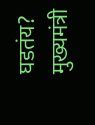घडतंय? मुख्यमंत्री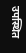उपस्थित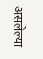असलेल्या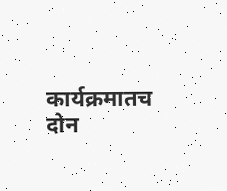कार्यक्रमातच दोन